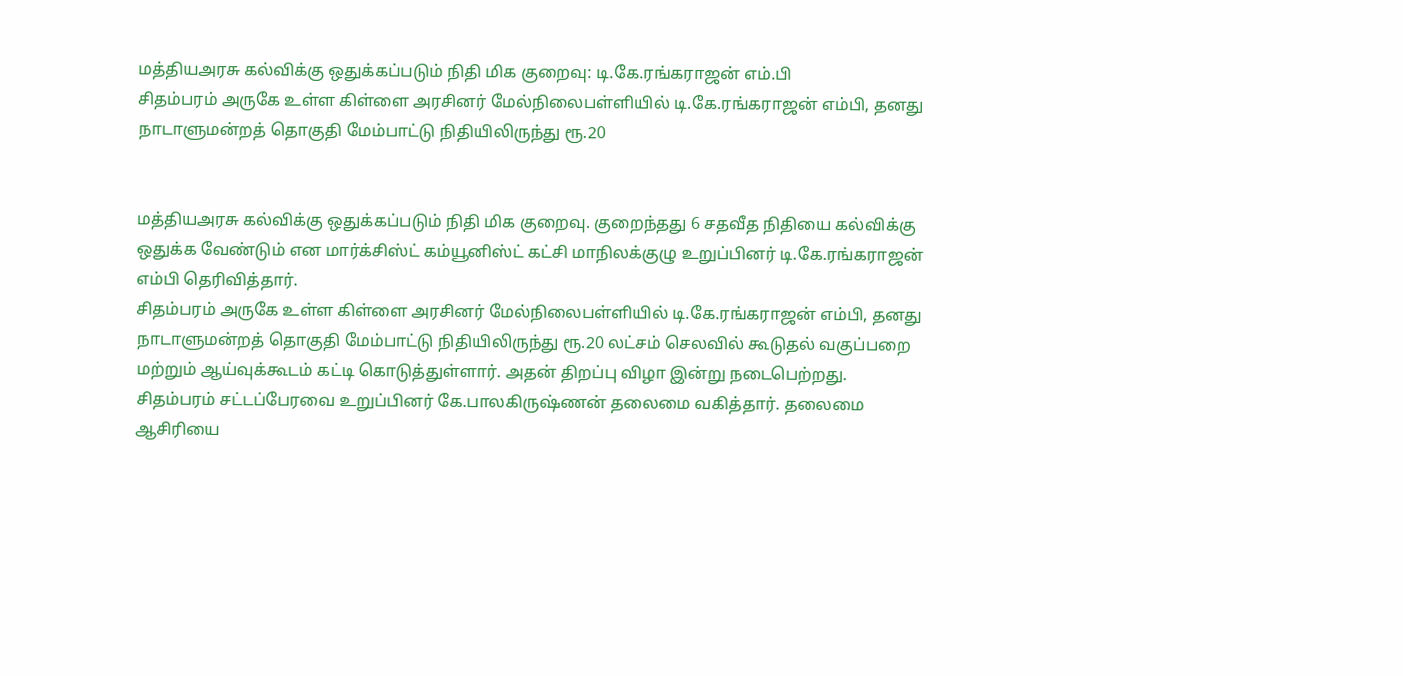மத்தியஅரசு கல்விக்கு ஒதுக்கப்படும் நிதி மிக குறைவு: டி.கே.ரங்கராஜன் எம்.பி
சிதம்பரம் அருகே உள்ள கிள்ளை அரசினர் மேல்நிலைபள்ளியில் டி.கே.ரங்கராஜன் எம்பி, தனது நாடாளுமன்றத் தொகுதி மேம்பாட்டு நிதியிலிருந்து ரூ.20


மத்தியஅரசு கல்விக்கு ஒதுக்கப்படும் நிதி மிக குறைவு. குறைந்தது 6 சதவீத நிதியை கல்விக்கு ஒதுக்க வேண்டும் என மார்க்சிஸ்ட் கம்யூனிஸ்ட் கட்சி மாநிலக்குழு உறுப்பினர் டி.கே.ரங்கராஜன் எம்பி தெரிவித்தார்.
சிதம்பரம் அருகே உள்ள கிள்ளை அரசினர் மேல்நிலைபள்ளியில் டி.கே.ரங்கராஜன் எம்பி, தனது நாடாளுமன்றத் தொகுதி மேம்பாட்டு நிதியிலிருந்து ரூ.20 லட்சம் செலவில் கூடுதல் வகுப்பறை மற்றும் ஆய்வுக்கூடம் கட்டி கொடுத்துள்ளார். அதன் திறப்பு விழா இன்று நடைபெற்றது. சிதம்பரம் சட்டப்பேரவை உறுப்பினர் கே.பாலகிருஷ்ணன் தலைமை வகித்தார். தலைமை ஆசிரியை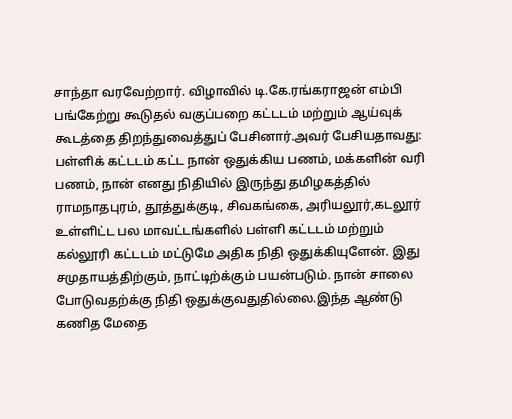சாந்தா வரவேற்றார். விழாவில் டி.கே.ரங்கராஜன் எம்பி பங்கேற்று கூடுதல் வகுப்பறை கட்டடம் மற்றும் ஆய்வுக் கூடத்தை திறந்துவைத்துப் பேசினார்.அவர் பேசியதாவது: பள்ளிக் கட்டடம் கட்ட நான் ஒதுக்கிய பணம், மக்களின் வரி பணம், நான் எனது நிதியில் இருந்து தமிழகத்தில் ராமநாதபுரம், தூத்துக்குடி, சிவகங்கை, அரியலூர்,கடலூர் உள்ளிட்ட பல மாவட்டங்களில் பள்ளி கட்டடம் மற்றும் கல்லூரி கட்டடம் மட்டுமே அதிக நிதி ஒதுக்கியுளேன். இது சமுதாயத்திற்கும், நாட்டிற்க்கும் பயன்படும். நான் சாலை போடுவதற்க்கு நிதி ஒதுக்குவதுதில்லை.இந்த ஆண்டு கணித மேதை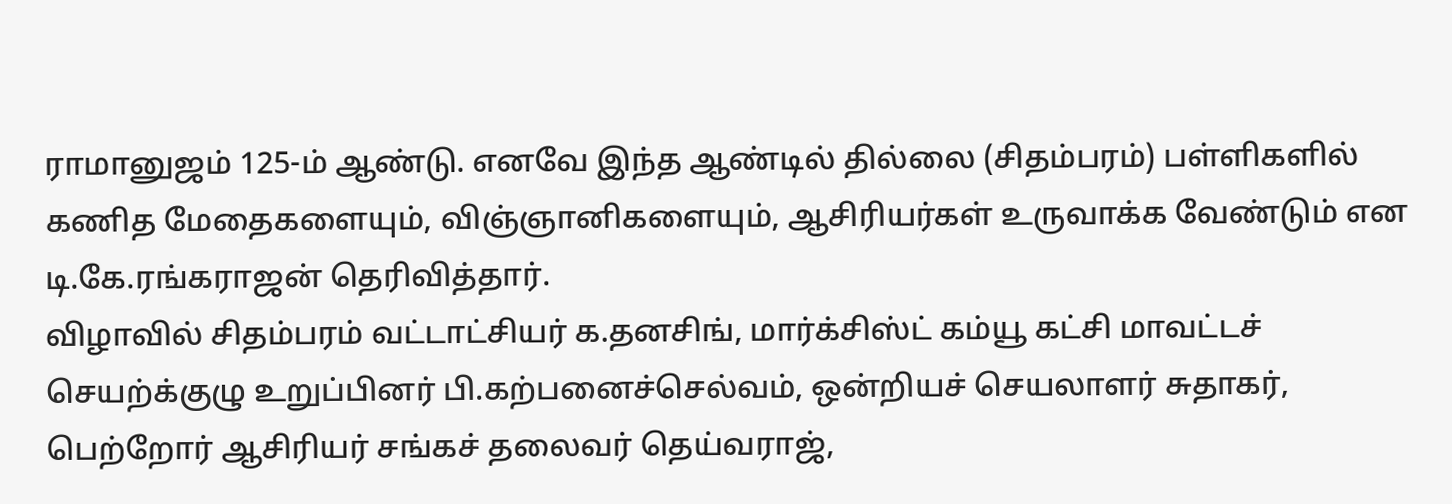ராமானுஜம் 125-ம் ஆண்டு. எனவே இந்த ஆண்டில் தில்லை (சிதம்பரம்) பள்ளிகளில் கணித மேதைகளையும், விஞ்ஞானிகளையும், ஆசிரியர்கள் உருவாக்க வேண்டும் என டி.கே.ரங்கராஜன் தெரிவித்தார்.
விழாவில் சிதம்பரம் வட்டாட்சியர் க.தனசிங், மார்க்சிஸ்ட் கம்யூ கட்சி மாவட்டச் செயற்க்குழு உறுப்பினர் பி.கற்பனைச்செல்வம், ஒன்றியச் செயலாளர் சுதாகர், பெற்றோர் ஆசிரியர் சங்கச் தலைவர் தெய்வராஜ்,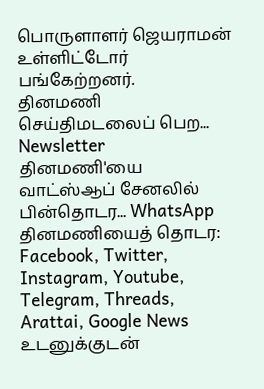பொருளாளர் ஜெயராமன் உள்ளிட்டோர் பங்கேற்றனர்.
தினமணி செய்திமடலைப் பெற... Newsletter
தினமணி'யை வாட்ஸ்ஆப் சேனலில் பின்தொடர... WhatsApp
தினமணியைத் தொடர: Facebook, Twitter, Instagram, Youtube, Telegram, Threads, Arattai, Google News
உடனுக்குடன்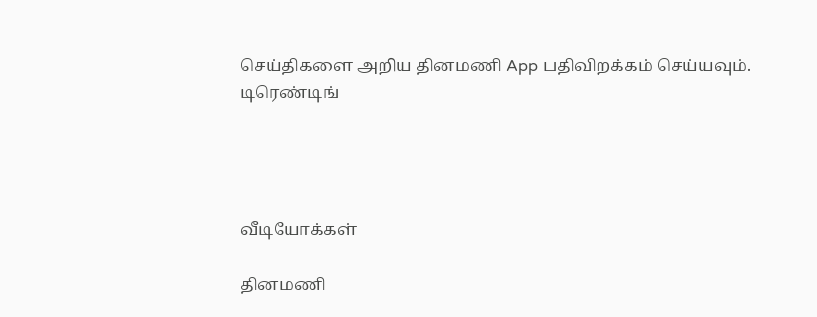செய்திகளை அறிய தினமணி App பதிவிறக்கம் செய்யவும்.
டிரெண்டிங்




வீடியோக்கள்

தினமணி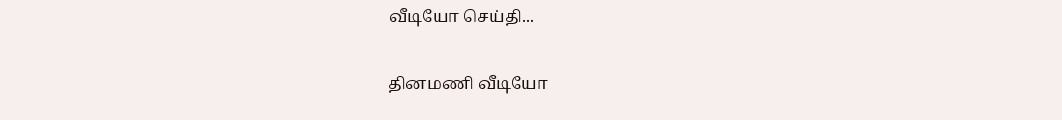வீடியோ செய்தி...

தினமணி வீடியோ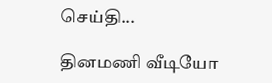செய்தி...

தினமணி வீடியோ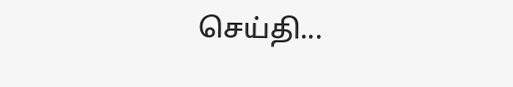செய்தி...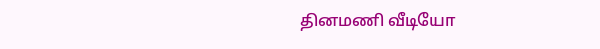தினமணி வீடியோ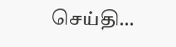செய்தி...